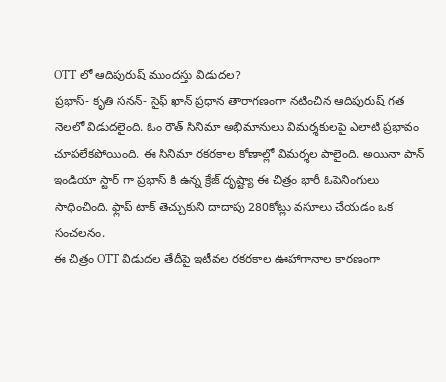OTT లో ఆదిపురుష్ ముందస్తు విడుదల?
ప్రభాస్- కృతి సనన్- సైఫ్ ఖాన్ ప్రధాన తారాగణంగా నటించిన ఆదిపురుష్ గత నెలలో విడుదలైంది. ఓం రౌత్ సినిమా అభిమానులు విమర్శకులపై ఎలాటి ప్రభావం చూపలేకపోయింది. ఈ సినిమా రకరకాల కోణాల్లో విమర్శల పాలైంది. అయినా పాన్ ఇండియా స్టార్ గా ప్రభాస్ కి ఉన్న క్రేజ్ దృష్ట్యా ఈ చిత్రం భారీ ఓపెనింగులు సాధించింది. ఫ్లాప్ టాక్ తెచ్చుకుని దాదాపు 280కోట్లు వసూలు చేయడం ఒక సంచలనం.
ఈ చిత్రం OTT విడుదల తేదీపై ఇటీవల రకరకాల ఊహాగానాల కారణంగా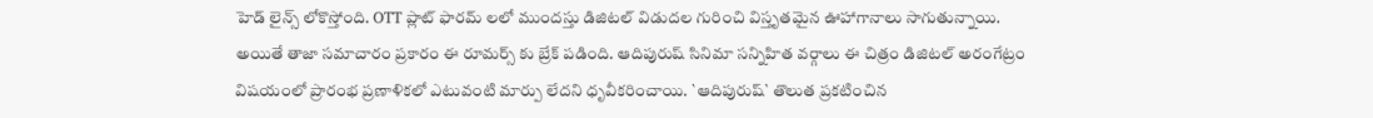హెడ్ లైన్స్ లోకొస్తోంది. OTT ప్లాట్ ఫారమ్ లలో ముందస్తు డిజిటల్ విడుదల గురించి విస్తృతమైన ఊహాగానాలు సాగుతున్నాయి. అయితే తాజా సమాచారం ప్రకారం ఈ రూమర్స్ కు బ్రేక్ పడింది. ఆదిపురుష్ సినిమా సన్నిహిత వర్గాలు ఈ చిత్రం డిజిటల్ అరంగేట్రం విషయంలో ప్రారంభ ప్రణాళికలో ఎటువంటి మార్పు లేదని ధృవీకరించాయి. `ఆదిపురుష్` తొలుత ప్రకటించిన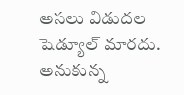అసలు విడుదల షెడ్యూల్ మారదు. అనుకున్న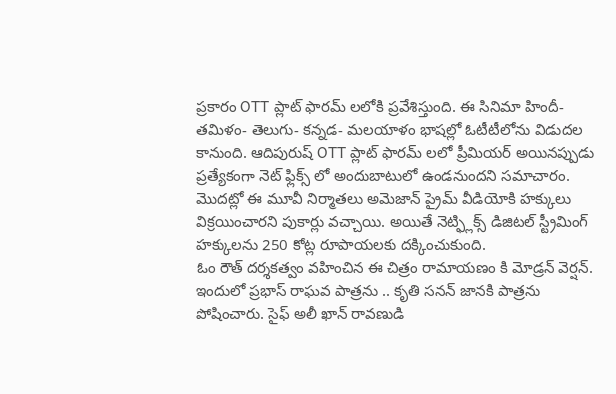ప్రకారం OTT ప్లాట్ ఫారమ్ లలోకి ప్రవేశిస్తుంది. ఈ సినిమా హిందీ- తమిళం- తెలుగు- కన్నడ- మలయాళం భాషల్లో ఓటీటీలోను విడుదల కానుంది. ఆదిపురుష్ OTT ప్లాట్ ఫారమ్ లలో ప్రీమియర్ అయినప్పుడు ప్రత్యేకంగా నెట్ ఫ్లిక్స్ లో అందుబాటులో ఉండనుందని సమాచారం. మొదట్లో ఈ మూవీ నిర్మాతలు అమెజాన్ ప్రైమ్ వీడియోకి హక్కులు విక్రయించారని పుకార్లు వచ్చాయి. అయితే నెట్ఫ్లిక్స్ డిజిటల్ స్ట్రీమింగ్ హక్కులను 250 కోట్ల రూపాయలకు దక్కించుకుంది.
ఓం రౌత్ దర్శకత్వం వహించిన ఈ చిత్రం రామాయణం కి మోడ్రన్ వెర్షన్. ఇందులో ప్రభాస్ రాఘవ పాత్రను .. కృతి సనన్ జానకి పాత్రను పోషించారు. సైఫ్ అలీ ఖాన్ రావణుడి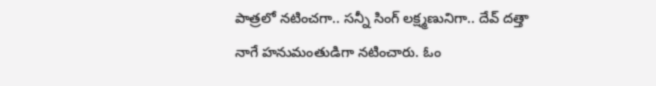పాత్రలో నటించగా.. సన్నీ సింగ్ లక్ష్మణునిగా.. దేవ్ దత్తా నాగే హనుమంతుడిగా నటించారు. ఓం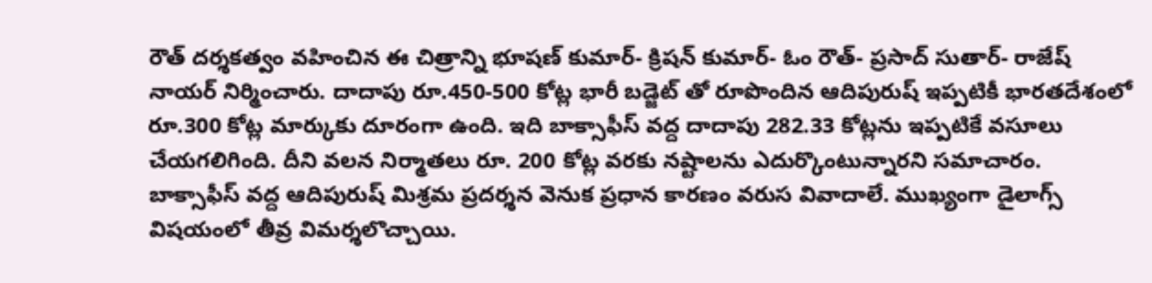రౌత్ దర్శకత్వం వహించిన ఈ చిత్రాన్ని భూషణ్ కుమార్- క్రిషన్ కుమార్- ఓం రౌత్- ప్రసాద్ సుతార్- రాజేష్ నాయర్ నిర్మించారు. దాదాపు రూ.450-500 కోట్ల భారీ బడ్జెట్ తో రూపొందిన ఆదిపురుష్ ఇప్పటికీ భారతదేశంలో రూ.300 కోట్ల మార్కుకు దూరంగా ఉంది. ఇది బాక్సాఫీస్ వద్ద దాదాపు 282.33 కోట్లను ఇప్పటికే వసూలు చేయగలిగింది. దీని వలన నిర్మాతలు రూ. 200 కోట్ల వరకు నష్టాలను ఎదుర్కొంటున్నారని సమాచారం.
బాక్సాఫీస్ వద్ద ఆదిపురుష్ మిశ్రమ ప్రదర్శన వెనుక ప్రధాన కారణం వరుస వివాదాలే. ముఖ్యంగా డైలాగ్స్ విషయంలో తీవ్ర విమర్శలొచ్చాయి.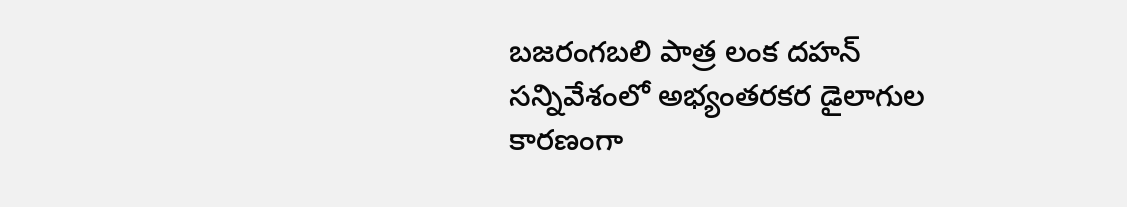బజరంగబలి పాత్ర లంక దహన్ సన్నివేశంలో అభ్యంతరకర డైలాగుల కారణంగా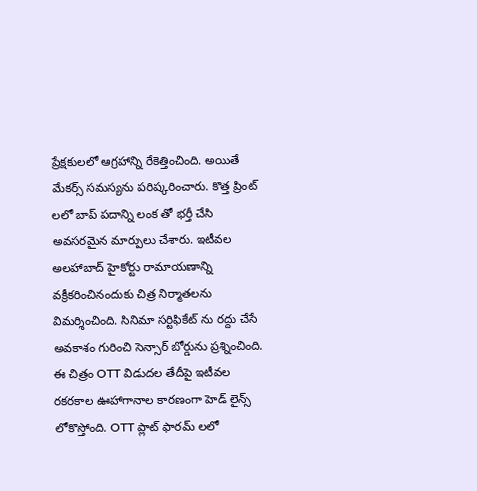ప్రేక్షకులలో ఆగ్రహాన్ని రేకెత్తించింది. అయితే మేకర్స్ సమస్యను పరిష్కరించారు. కొత్త ప్రింట్ లలో బాప్ పదాన్ని లంక తో భర్తీ చేసి అవసరమైన మార్పులు చేశారు. ఇటీవల అలహాబాద్ హైకోర్టు రామాయణాన్ని వక్రీకరించినందుకు చిత్ర నిర్మాతలను విమర్శించింది. సినిమా సర్టిఫికేట్ ను రద్దు చేసే అవకాశం గురించి సెన్సార్ బోర్డును ప్రశ్నించింది.
ఈ చిత్రం OTT విడుదల తేదీపై ఇటీవల రకరకాల ఊహాగానాల కారణంగా హెడ్ లైన్స్ లోకొస్తోంది. OTT ప్లాట్ ఫారమ్ లలో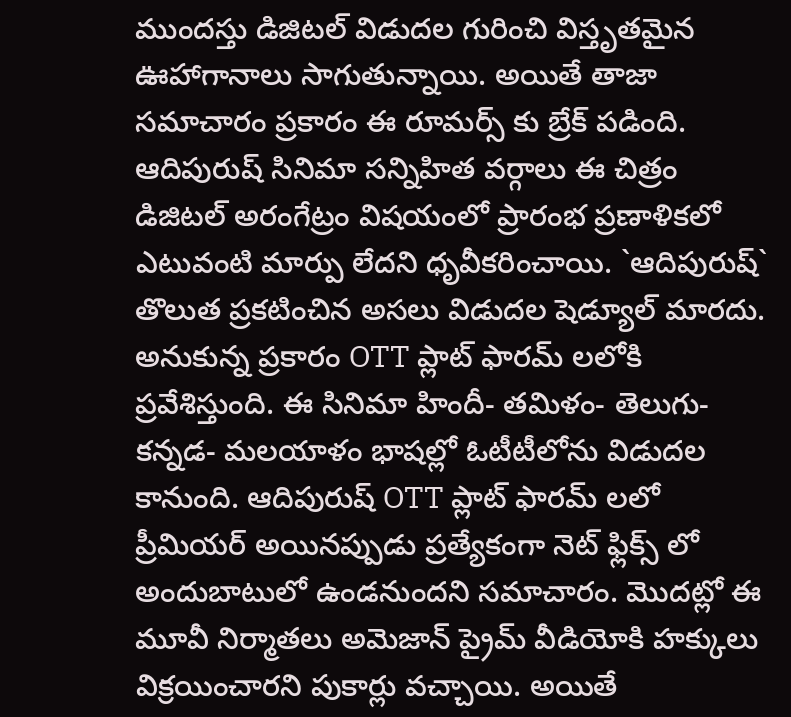ముందస్తు డిజిటల్ విడుదల గురించి విస్తృతమైన ఊహాగానాలు సాగుతున్నాయి. అయితే తాజా సమాచారం ప్రకారం ఈ రూమర్స్ కు బ్రేక్ పడింది. ఆదిపురుష్ సినిమా సన్నిహిత వర్గాలు ఈ చిత్రం డిజిటల్ అరంగేట్రం విషయంలో ప్రారంభ ప్రణాళికలో ఎటువంటి మార్పు లేదని ధృవీకరించాయి. `ఆదిపురుష్` తొలుత ప్రకటించిన అసలు విడుదల షెడ్యూల్ మారదు. అనుకున్న ప్రకారం OTT ప్లాట్ ఫారమ్ లలోకి ప్రవేశిస్తుంది. ఈ సినిమా హిందీ- తమిళం- తెలుగు- కన్నడ- మలయాళం భాషల్లో ఓటీటీలోను విడుదల కానుంది. ఆదిపురుష్ OTT ప్లాట్ ఫారమ్ లలో ప్రీమియర్ అయినప్పుడు ప్రత్యేకంగా నెట్ ఫ్లిక్స్ లో అందుబాటులో ఉండనుందని సమాచారం. మొదట్లో ఈ మూవీ నిర్మాతలు అమెజాన్ ప్రైమ్ వీడియోకి హక్కులు విక్రయించారని పుకార్లు వచ్చాయి. అయితే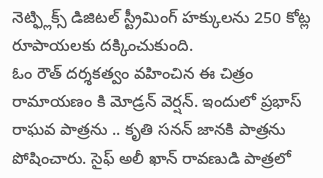నెట్ఫ్లిక్స్ డిజిటల్ స్ట్రీమింగ్ హక్కులను 250 కోట్ల రూపాయలకు దక్కించుకుంది.
ఓం రౌత్ దర్శకత్వం వహించిన ఈ చిత్రం రామాయణం కి మోడ్రన్ వెర్షన్. ఇందులో ప్రభాస్ రాఘవ పాత్రను .. కృతి సనన్ జానకి పాత్రను పోషించారు. సైఫ్ అలీ ఖాన్ రావణుడి పాత్రలో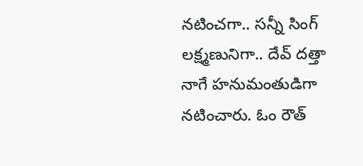నటించగా.. సన్నీ సింగ్ లక్ష్మణునిగా.. దేవ్ దత్తా నాగే హనుమంతుడిగా నటించారు. ఓం రౌత్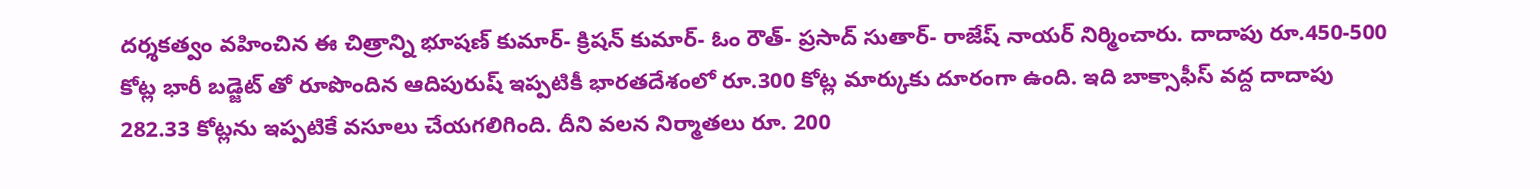దర్శకత్వం వహించిన ఈ చిత్రాన్ని భూషణ్ కుమార్- క్రిషన్ కుమార్- ఓం రౌత్- ప్రసాద్ సుతార్- రాజేష్ నాయర్ నిర్మించారు. దాదాపు రూ.450-500 కోట్ల భారీ బడ్జెట్ తో రూపొందిన ఆదిపురుష్ ఇప్పటికీ భారతదేశంలో రూ.300 కోట్ల మార్కుకు దూరంగా ఉంది. ఇది బాక్సాఫీస్ వద్ద దాదాపు 282.33 కోట్లను ఇప్పటికే వసూలు చేయగలిగింది. దీని వలన నిర్మాతలు రూ. 200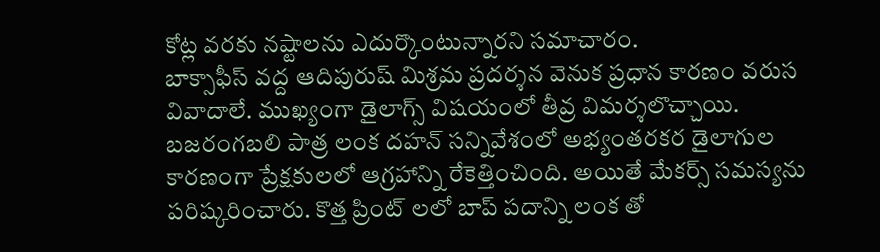కోట్ల వరకు నష్టాలను ఎదుర్కొంటున్నారని సమాచారం.
బాక్సాఫీస్ వద్ద ఆదిపురుష్ మిశ్రమ ప్రదర్శన వెనుక ప్రధాన కారణం వరుస వివాదాలే. ముఖ్యంగా డైలాగ్స్ విషయంలో తీవ్ర విమర్శలొచ్చాయి. బజరంగబలి పాత్ర లంక దహన్ సన్నివేశంలో అభ్యంతరకర డైలాగుల కారణంగా ప్రేక్షకులలో ఆగ్రహాన్ని రేకెత్తించింది. అయితే మేకర్స్ సమస్యను పరిష్కరించారు. కొత్త ప్రింట్ లలో బాప్ పదాన్ని లంక తో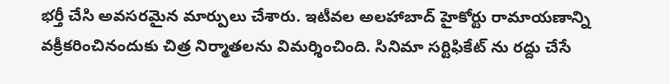భర్తీ చేసి అవసరమైన మార్పులు చేశారు. ఇటీవల అలహాబాద్ హైకోర్టు రామాయణాన్ని వక్రీకరించినందుకు చిత్ర నిర్మాతలను విమర్శించింది. సినిమా సర్టిఫికేట్ ను రద్దు చేసే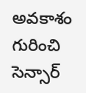అవకాశం గురించి సెన్సార్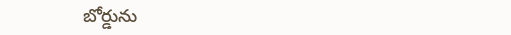బోర్డును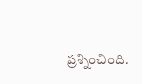ప్రశ్నించింది.